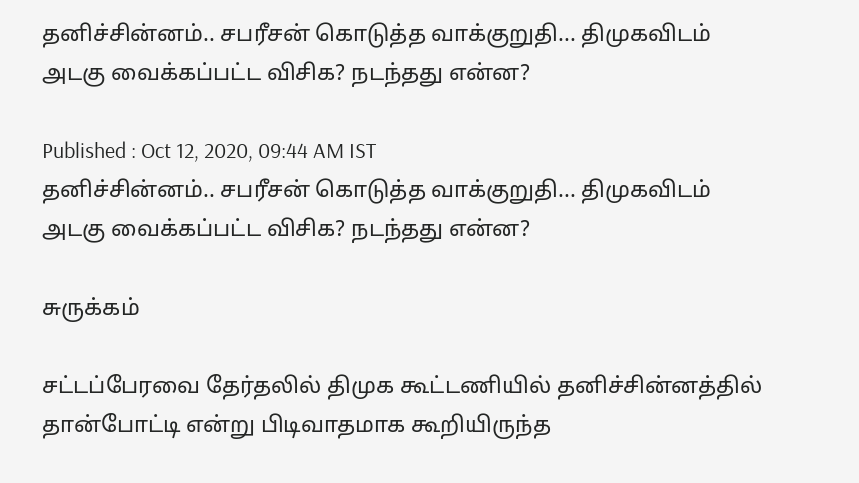தனிச்சின்னம்.. சபரீசன் கொடுத்த வாக்குறுதி... திமுகவிடம் அடகு வைக்கப்பட்ட விசிக? நடந்தது என்ன?

Published : Oct 12, 2020, 09:44 AM IST
தனிச்சின்னம்.. சபரீசன் கொடுத்த வாக்குறுதி... திமுகவிடம் அடகு வைக்கப்பட்ட விசிக? நடந்தது என்ன?

சுருக்கம்

சட்டப்பேரவை தேர்தலில் திமுக கூட்டணியில் தனிச்சின்னத்தில் தான்போட்டி என்று பிடிவாதமாக கூறியிருந்த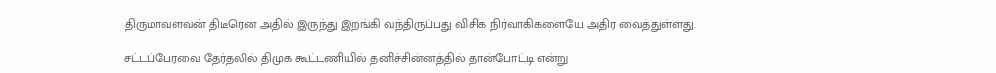திருமாவளவன் திடீரென அதில் இருந்து இறங்கி வந்திருப்பது விசிக நிர்வாகிகளையே அதிர வைத்துள்ளது.

சட்டப்பேரவை தேர்தலில் திமுக கூட்டணியில் தனிச்சின்னத்தில் தான்போட்டி என்று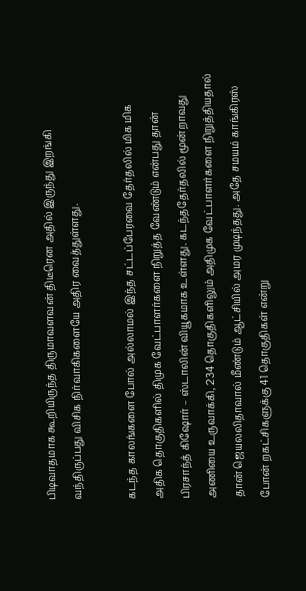பிடிவாதமாக கூறியிருந்த திருமாவளவன் திடீரென அதில் இருந்து இறங்கி வந்திருப்பது விசிக நிர்வாகிகளையே அதிர வைத்துள்ளது.

கடந்த காலங்களை போல் அல்லாமல் இந்த சட்டப்பேரவை தேர்தலில் மிக மிக அதிக தொகுதிகளில் திமுக வேட்பாளர்களை நிறுத்த வேண்டும் என்பது தான் பிரசாந்த் கிஷோர் – ஸ்டாலின் வியூகமாக உள்ளது. கடந்ததேர்தலில் மூன்றாவது அணியை உருவாக்கி, 234 தொகுதிகளிலும் அதிமுக வேட்பாளர்களை நிறுத்தியதால் தான் ஜெயலலிதாவால் மீண்டும் ஆட்சியில் அமர முடிந்தது. அதே சமயம் காங்கிரஸ் போன் றகட்சிகளுக்கு 41 தொகுதிகள் என்று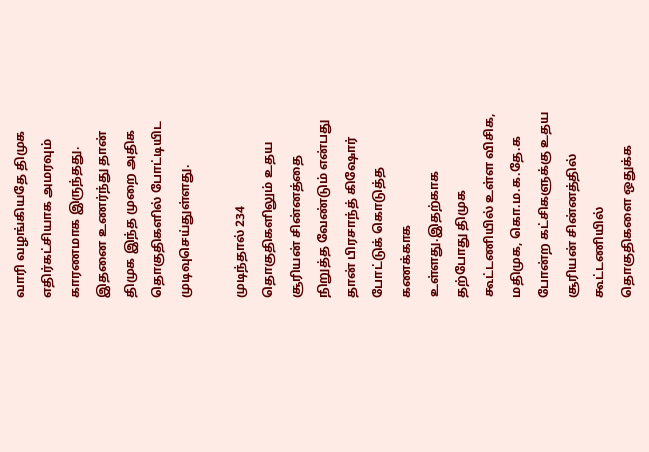வாரி வழங்கியதே திமுக எதிர்கட்சியாக அமரவும் காரணமாக இருந்தது. இதனை உணர்ந்து தான் திமுக இந்த முறை அதிக தொகுதிகளில் போட்டியிட முடிவுசெய்துள்ளது.

முடிந்தால் 234 தொகுதிகளிலும் உதய சூரியன் சின்னத்தை நிறுத்த வேண்டும் என்பது தான் பிரசாந்த் கிஷோர் போட்டுக் கொடுத்த கணக்காக உள்ளது.இதற்காக தற்போது திமுக கூட்டணியில் உள்ள விசிக, மதிமுக, கொ.ம.க.தே.க போன்ற கட்சிகளுக்கு உதய சூரியன் சின்னத்தில் கூட்டணியில் தொகுதிகளை ஒதுக்க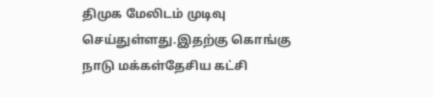திமுக மேலிடம் முடிவு செய்துள்ளது.இதற்கு கொங்கு நாடு மக்கள்தேசிய கட்சி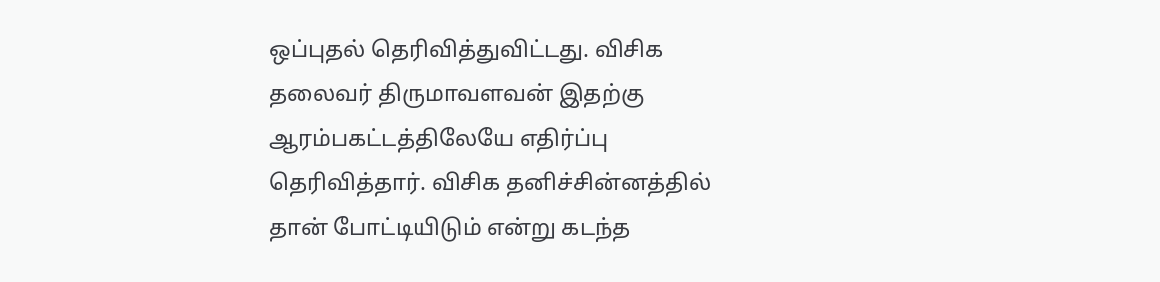ஒப்புதல் தெரிவித்துவிட்டது. விசிக தலைவர் திருமாவளவன் இதற்கு ஆரம்பகட்டத்திலேயே எதிர்ப்பு தெரிவித்தார். விசிக தனிச்சின்னத்தில் தான் போட்டியிடும் என்று கடந்த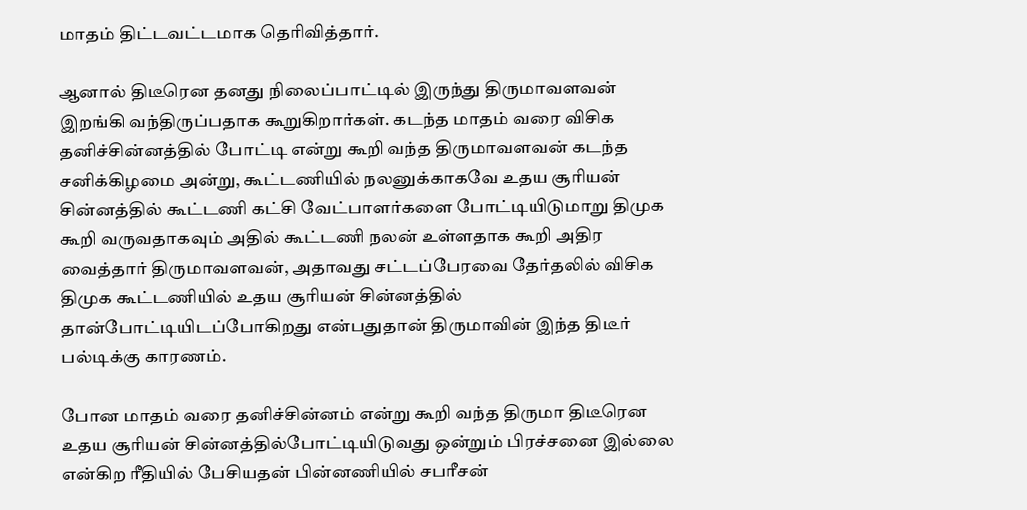மாதம் திட்டவட்டமாக தெரிவித்தார்.

ஆனால் திடீரென தனது நிலைப்பாட்டில் இருந்து திருமாவளவன் இறங்கி வந்திருப்பதாக கூறுகிறார்கள். கடந்த மாதம் வரை விசிக தனிச்சின்னத்தில் போட்டி என்று கூறி வந்த திருமாவளவன் கடந்த சனிக்கிழமை அன்று, கூட்டணியில் நலனுக்காகவே உதய சூரியன் சின்னத்தில் கூட்டணி கட்சி வேட்பாளர்களை போட்டியிடுமாறு திமுக கூறி வருவதாகவும் அதில் கூட்டணி நலன் உள்ளதாக கூறி அதிர வைத்தார் திருமாவளவன், அதாவது சட்டப்பேரவை தேர்தலில் விசிக திமுக கூட்டணியில் உதய சூரியன் சின்னத்தில் தான்போட்டியிடப்போகிறது என்பதுதான் திருமாவின் இந்த திடீர் பல்டிக்கு காரணம்.

போன மாதம் வரை தனிச்சின்னம் என்று கூறி வந்த திருமா திடீரென உதய சூரியன் சின்னத்தில்போட்டியிடுவது ஒன்றும் பிரச்சனை இல்லை என்கிற ரீதியில் பேசியதன் பின்னணியில் சபரீசன்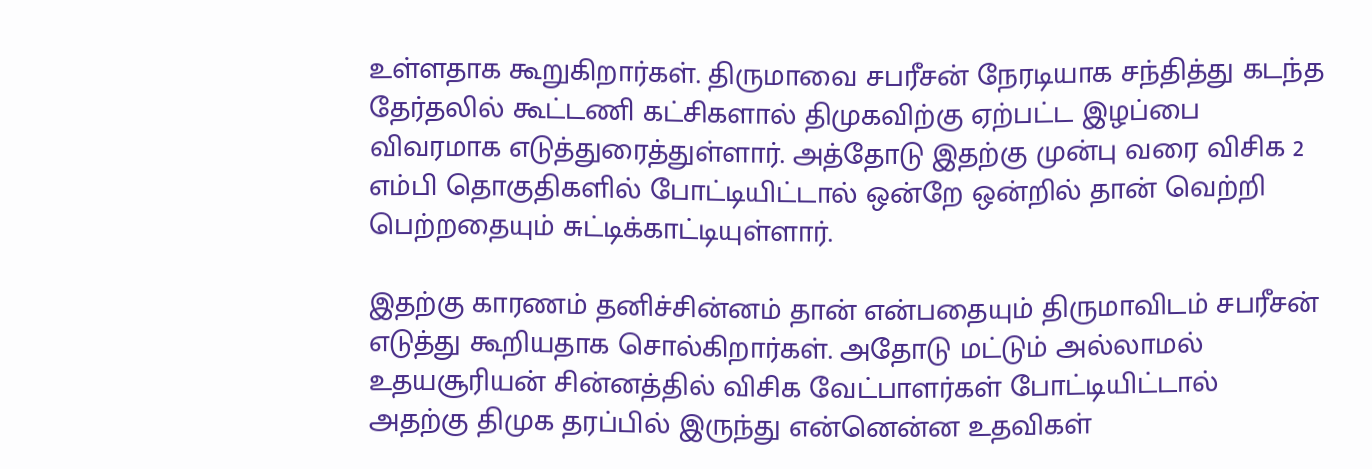உள்ளதாக கூறுகிறார்கள். திருமாவை சபரீசன் நேரடியாக சந்தித்து கடந்த தேர்தலில் கூட்டணி கட்சிகளால் திமுகவிற்கு ஏற்பட்ட இழப்பை விவரமாக எடுத்துரைத்துள்ளார். அத்தோடு இதற்கு முன்பு வரை விசிக 2 எம்பி தொகுதிகளில் போட்டியிட்டால் ஒன்றே ஒன்றில் தான் வெற்றி பெற்றதையும் சுட்டிக்காட்டியுள்ளார்.

இதற்கு காரணம் தனிச்சின்னம் தான் என்பதையும் திருமாவிடம் சபரீசன் எடுத்து கூறியதாக சொல்கிறார்கள். அதோடு மட்டும் அல்லாமல் உதயசூரியன் சின்னத்தில் விசிக வேட்பாளர்கள் போட்டியிட்டால் அதற்கு திமுக தரப்பில் இருந்து என்னென்ன உதவிகள்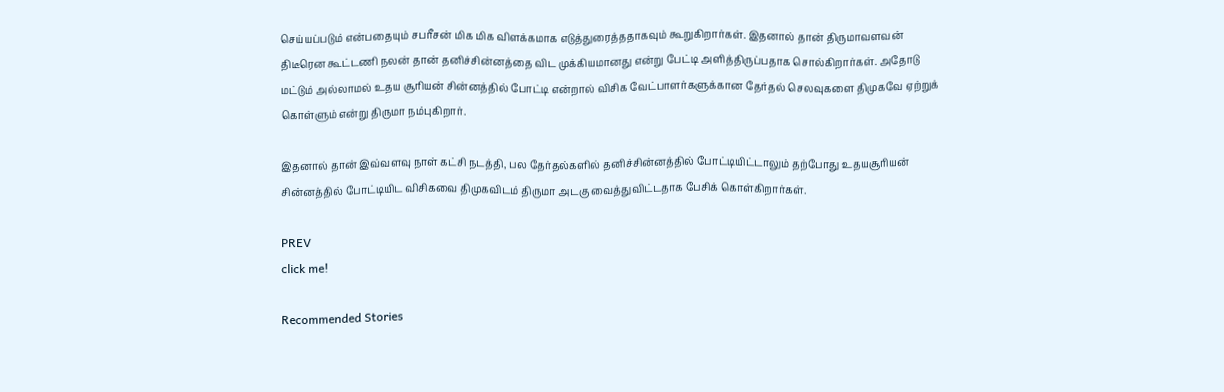செய்யப்படும் என்பதையும் சபரீசன் மிக மிக விளக்கமாக எடுத்துரைத்ததாகவும் கூறுகிறார்கள். இதனால் தான் திருமாவளவன் திடீரென கூட்டணி நலன் தான் தனிச்சின்னத்தை விட முக்கியமானது என்று பேட்டி அளித்திருப்பதாக சொல்கிறார்கள். அதோடு மட்டும் அல்லாமல் உதய சூரியன் சின்னத்தில் போட்டி என்றால் விசிக வேட்பாளர்களுக்கான தேர்தல் செலவுகளை திமுகவே ஏற்றுக் கொள்ளும் என்று திருமா நம்புகிறார்.

இதனால் தான் இவ்வளவு நாள் கட்சி நடத்தி, பல தேர்தல்களில் தனிச்சின்னத்தில் போட்டியிட்டாலும் தற்போது உதயசூரியன் சின்னத்தில் போட்டியிட விசிகவை திமுகவிடம் திருமா அடகு வைத்துவிட்டதாக பேசிக் கொள்கிறார்கள்.

PREV
click me!

Recommended Stories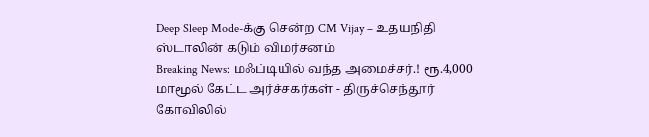Deep Sleep Mode-க்கு சென்ற CM Vijay – உதயநிதி ஸ்டாலின் கடும் விமர்சனம்
Breaking News: மஃப்டியில் வந்த அமைச்சர்.! ரூ.4,000 மாமூல் கேட்ட அர்ச்சகர்கள் - திருச்செந்தூர் கோவிலில்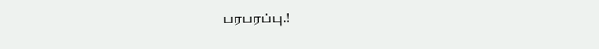பரபரப்பு.!